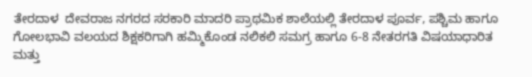ತೇರದಾಳ  ದೇವರಾಜ ನಗರದ ಸರಕಾರಿ ಮಾದರಿ ಪ್ರಾಥಮಿಕ ಶಾಲೆಯಲ್ಲಿ ತೇರದಾಳ ಪೂರ್ವ, ಪಶ್ಚಿಮ ಹಾಗೂ ಗೋಲಭಾವಿ ವಲಯದ ಶಿಕ್ಷಕರಿಗಾಗಿ ಹಮ್ಮಿಕೊಂಡ ನಲಿಕಲಿ ಸಮಗ್ರ ಹಾಗೂ 6-8 ನೇತರಗತಿ ವಿಷಯಾಧಾರಿತ ಮತ್ತು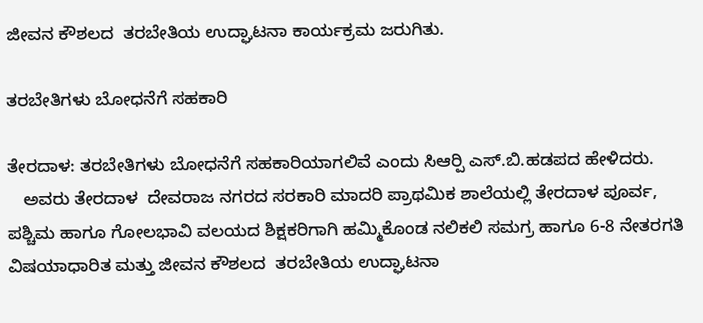ಜೀವನ ಕೌಶಲದ  ತರಬೇತಿಯ ಉದ್ಘಾಟನಾ ಕಾರ್ಯಕ್ರಮ ಜರುಗಿತು.

ತರಬೇತಿಗಳು ಬೋಧನೆಗೆ ಸಹಕಾರಿ

ತೇರದಾಳ: ತರಬೇತಿಗಳು ಬೋಧನೆಗೆ ಸಹಕಾರಿಯಾಗಲಿವೆ ಎಂದು ಸಿಆರ್‍ಪಿ ಎಸ್.ಬಿ.ಹಡಪದ ಹೇಳಿದರು.
   ಅವರು ತೇರದಾಳ  ದೇವರಾಜ ನಗರದ ಸರಕಾರಿ ಮಾದರಿ ಪ್ರಾಥಮಿಕ ಶಾಲೆಯಲ್ಲಿ ತೇರದಾಳ ಪೂರ್ವ, ಪಶ್ಚಿಮ ಹಾಗೂ ಗೋಲಭಾವಿ ವಲಯದ ಶಿಕ್ಷಕರಿಗಾಗಿ ಹಮ್ಮಿಕೊಂಡ ನಲಿಕಲಿ ಸಮಗ್ರ ಹಾಗೂ 6-8 ನೇತರಗತಿ ವಿಷಯಾಧಾರಿತ ಮತ್ತು ಜೀವನ ಕೌಶಲದ  ತರಬೇತಿಯ ಉದ್ಘಾಟನಾ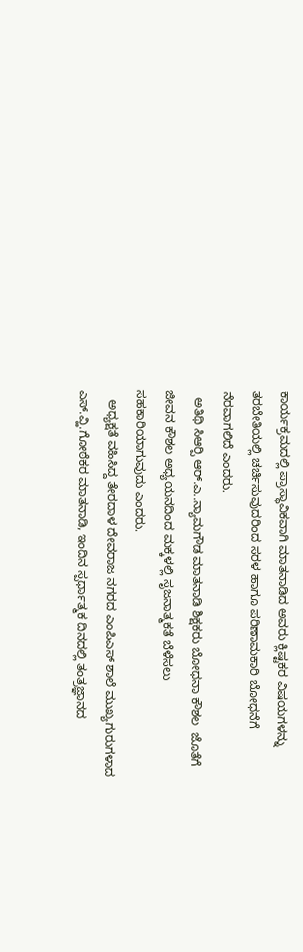ಕಾರ್ಯಕ್ರಮದಲ್ಲಿ ಪ್ರಾಸ್ಥಾವಿಕವಾಗಿ ಮಾತನಾಡಿದ ಅವರು ಕ್ಲಿಷ್ಟಕರ ವಿಷಯಗಳನ್ನು ತರಬೇತಿಯಲ್ಲಿ ಚರ್ಚಿಸುವುದರಿಂದ ಸರಳ ಹಾಗೂ ಪರಿಣಾಮಕಾರಿ ಬೋಧನೆಗೆ ನೆರವಾಗಲಿದೆ ಎಂದರು.
  ಅತಿಥಿ ಸಿಆರ್‍ಪಿ ಆರ್.ಎ..ನ್ಯಾಮಗೌಡ ಮಾತನಾಡಿ ಶಿಕ್ಷಕರು ಬೋಧನಾ ಕೌಶಲ  ಜೊತೆಗೆ ಜೀವನ ಕೌಶಲ ಅಧ್ಯಯನದಿಂದ ಮಕ್ಕಳಲ್ಲಿ ಸೃಜನಾತ್ಮಕತೆ ಬೆಳೆಸಲು ಸಹಕಾರಿಯಾಗುವುದು ಎಂದರು.
   ಅಧ್ಯಕ್ಷತೆ ವಹಿಸಿದ್ದ ತೇರದಾಳ ದೇವರಾಜ ನಗರದ ಎಂಪಿಎಸ್ ಶಾಲೆ ಮುಖ್ಯಗುರುಗಳಾದ ಎಸ್.ವ್ಹಿ.ಗೋಠೆಕರ ಮಾತನಾಡಿ, ಇಂದಿನ ಸ್ಪರ್ಧಾತ್ಮಕ ದಿನದಲ್ಲಿ ತಂತ್ರಜ್ಞಾನದ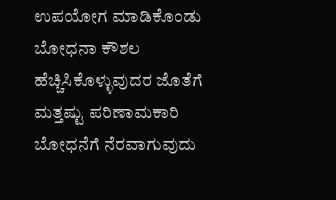ಉಪಯೋಗ ಮಾಡಿಕೊಂಡು ಬೋಧನಾ ಕೌಶಲ ಹೆಚ್ಚಿಸಿಕೊಳ್ಳುವುದರ ಜೊತೆಗೆ ಮತ್ತಷ್ಟು ಪರಿಣಾಮಕಾರಿ ಬೋಧನೆಗೆ ನೆರವಾಗುವುದು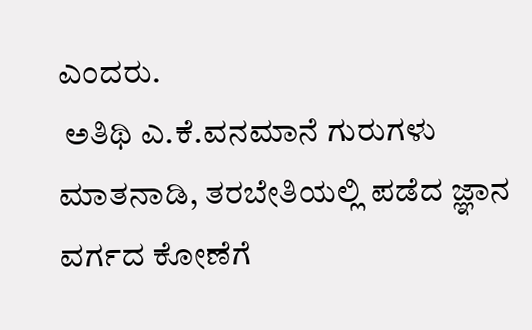ಎಂದರು.
 ಅತಿಥಿ ಎ.ಕೆ.ವನಮಾನೆ ಗುರುಗಳು ಮಾತನಾಡಿ, ತರಬೇತಿಯಲ್ಲಿ ಪಡೆದ ಜ್ಞಾನ ವರ್ಗದ ಕೋಣೆಗೆ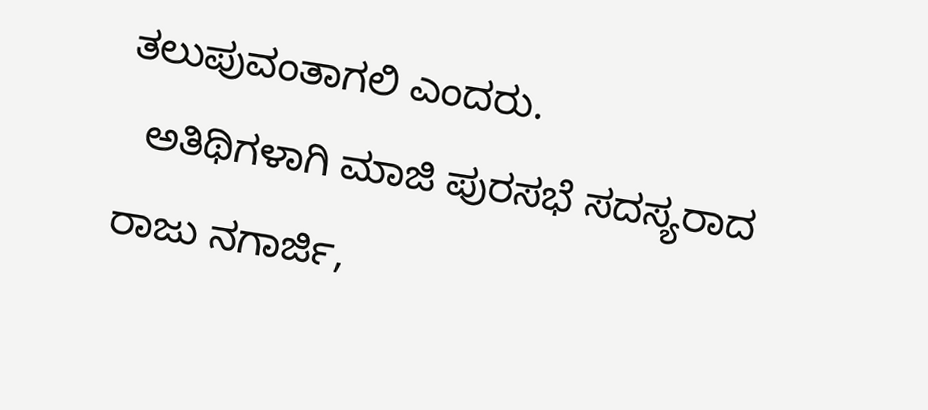ತಲುಪುವಂತಾಗಲಿ ಎಂದರು.
  ಅತಿಥಿಗಳಾಗಿ ಮಾಜಿ ಪುರಸಭೆ ಸದಸ್ಯರಾದ ರಾಜು ನಗಾರ್ಜಿ,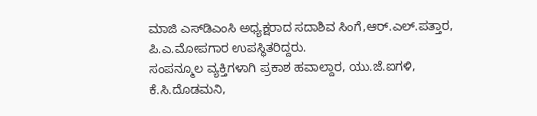ಮಾಜಿ ಎಸ್‍ಡಿಎಂಸಿ ಅಧ್ಯಕ್ಷರಾದ ಸದಾಶಿವ ಸಿಂಗೆ,ಆರ್.ಎಲ್.ಪತ್ತಾರ, ಪಿ.ಎ.ಮೋಪಗಾರ ಉಪಸ್ಥಿತರಿದ್ದರು.
ಸಂಪನ್ಮೂಲ ವ್ಯಕ್ತಿಗಳಾಗಿ ಪ್ರಕಾಶ ಹವಾಲ್ದಾರ, ಯು.ಜೆ.ಐಗಳಿ, ಕೆ.ಸಿ.ದೊಡಮನಿ,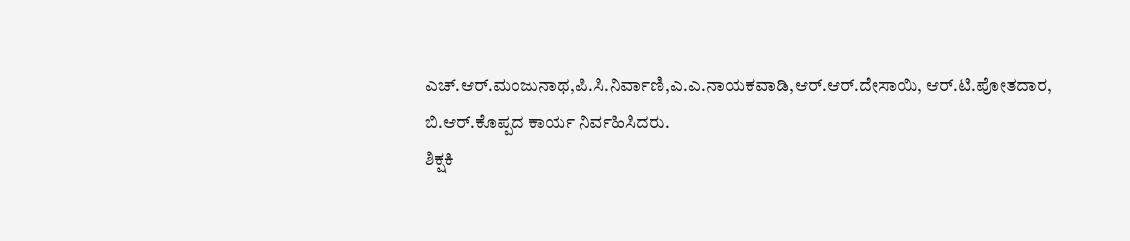ಎಚ್.ಆರ್.ಮಂಜುನಾಥ,ಪಿ.ಸಿ.ನಿರ್ವಾಣಿ,ಎ.ಎ.ನಾಯಕವಾಡಿ,ಆರ್.ಆರ್.ದೇಸಾಯಿ, ಆರ್.ಟಿ.ಪೋತದಾರ, ಬಿ.ಆರ್.ಕೊಪ್ಪದ ಕಾರ್ಯ ನಿರ್ವಹಿಸಿದರು.
ಶಿಕ್ಷಕಿ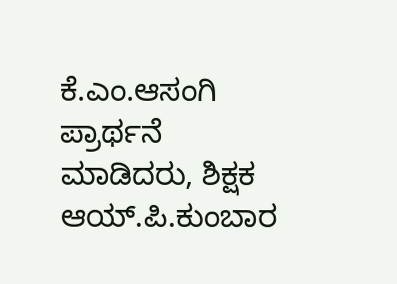ಕೆ.ಎಂ.ಆಸಂಗಿ  ಪ್ರಾರ್ಥನೆ ಮಾಡಿದರು, ಶಿಕ್ಷಕ ಆಯ್.ಪಿ.ಕುಂಬಾರ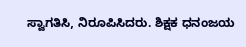ಸ್ವಾಗತಿಸಿ, ನಿರೂಪಿಸಿದರು. ಶಿಕ್ಷಕ ಧನಂಜಯ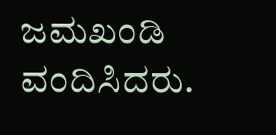ಜಮಖಂಡಿ ವಂದಿಸಿದರು.